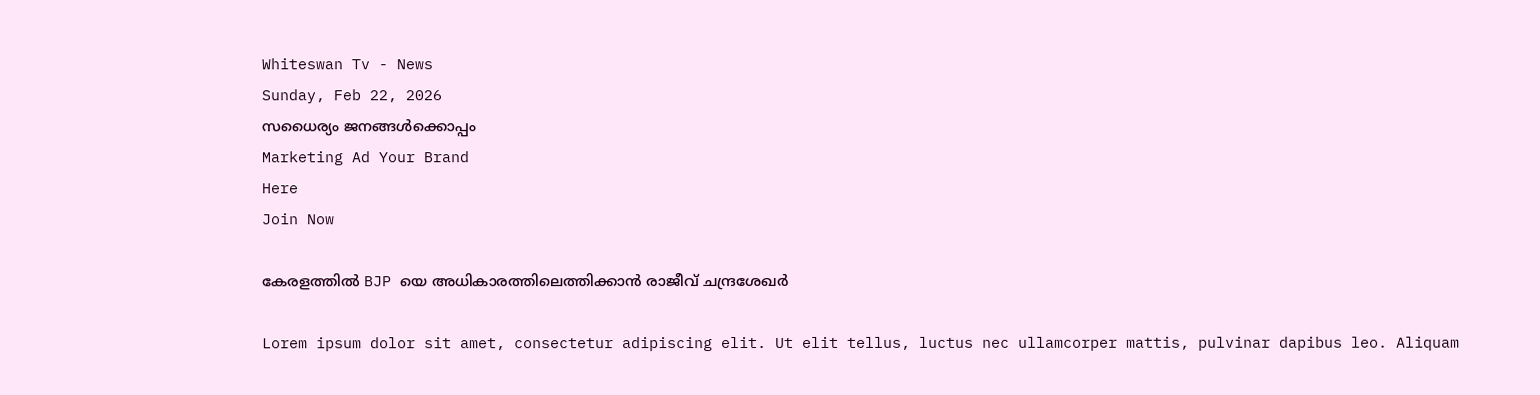Whiteswan Tv - News
Sunday, Feb 22, 2026
സധൈര്യം ജനങ്ങൾക്കൊപ്പം
Marketing Ad Your Brand
Here
Join Now

കേരളത്തിൽ BJP യെ അധികാരത്തിലെത്തിക്കാൻ രാജീവ് ചന്ദ്രശേഖർ

Lorem ipsum dolor sit amet, consectetur adipiscing elit. Ut elit tellus, luctus nec ullamcorper mattis, pulvinar dapibus leo. Aliquam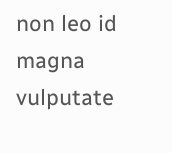non leo id magna vulputate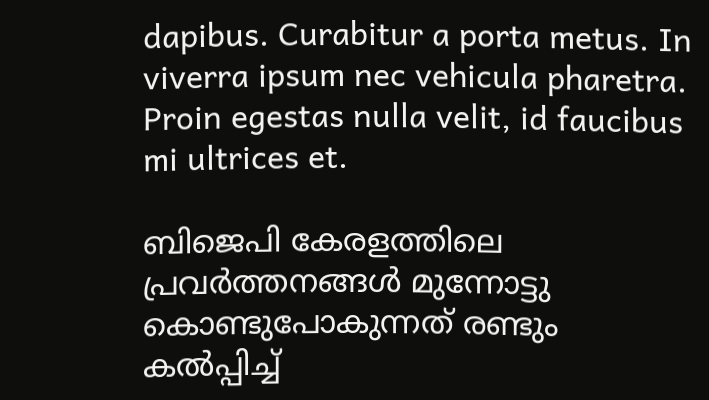dapibus. Curabitur a porta metus. In viverra ipsum nec vehicula pharetra. Proin egestas nulla velit, id faucibus mi ultrices et.

ബിജെപി കേരളത്തിലെ പ്രവർത്തനങ്ങൾ മുന്നോട്ടു കൊണ്ടുപോകുന്നത് രണ്ടും കൽപ്പിച്ച്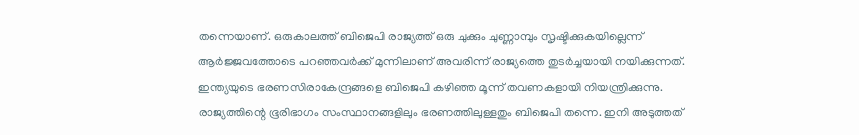തന്നെയാണ്. ഒരുകാലത്ത് ബിജെപി രാജ്യത്ത് ഒരു ചുക്കും ചുണ്ണാമ്പും സൃഷ്ടിക്കുകയില്ലെന്ന് ആർജ്ജവത്തോടെ പറഞ്ഞവർക്ക് മുന്നിലാണ് അവരിന്ന് രാജ്യത്തെ തുടർച്ചയായി നയിക്കുന്നത്. ഇന്ത്യയുടെ ഭരണസിരാകേന്ദ്രങ്ങളെ ബിജെപി കഴിഞ്ഞ മൂന്ന് തവണകളായി നിയന്ത്രിക്കുന്നു. രാജ്യത്തിന്റെ ഭൂരിഭാഗം സംസ്ഥാനങ്ങളിലും ഭരണത്തിലുള്ളതും ബിജെപി തന്നെ. ഇനി അടുത്തത്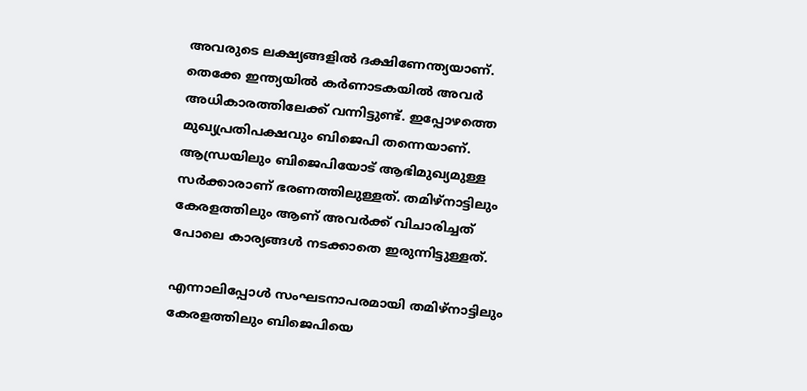അവരുടെ ലക്ഷ്യങ്ങളിൽ ദക്ഷിണേന്ത്യയാണ്. തെക്കേ ഇന്ത്യയിൽ കർണാടകയിൽ അവർ അധികാരത്തിലേക്ക് വന്നിട്ടുണ്ട്. ഇപ്പോഴത്തെ മുഖ്യപ്രതിപക്ഷവും ബിജെപി തന്നെയാണ്. ആന്ധ്രയിലും ബിജെപിയോട് ആഭിമുഖ്യമുള്ള സർക്കാരാണ് ഭരണത്തിലുള്ളത്. തമിഴ്നാട്ടിലും കേരളത്തിലും ആണ് അവർക്ക് വിചാരിച്ചത് പോലെ കാര്യങ്ങൾ നടക്കാതെ ഇരുന്നിട്ടുള്ളത്.

എന്നാലിപ്പോൾ സംഘടനാപരമായി തമിഴ്നാട്ടിലും കേരളത്തിലും ബിജെപിയെ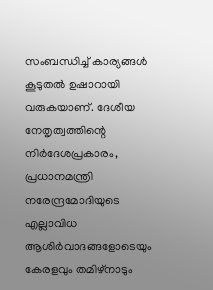സംബന്ധിച്ച് കാര്യങ്ങൾ കൂടുതൽ ഉഷാറായി വരുകയാണ്. ദേശീയ നേതൃത്വത്തിന്റെ നിർദേശപ്രകാരം, പ്രധാനമന്ത്രി നരേന്ദ്രമോദിയുടെ എല്ലാവിധ ആശിർവാദങ്ങളോടെയും കേരളവും തമിഴ്നാടും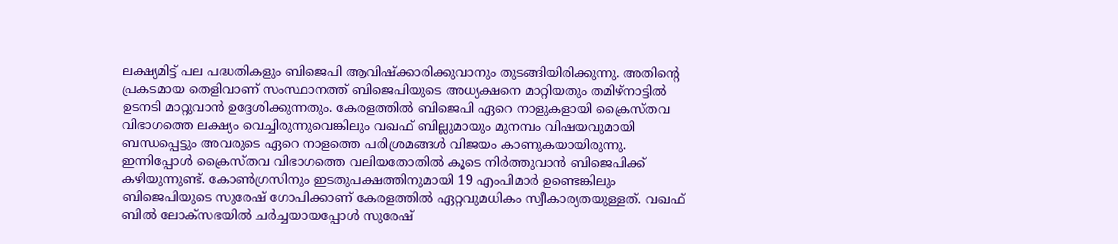ലക്ഷ്യമിട്ട് പല പദ്ധതികളും ബിജെപി ആവിഷ്ക്കാരിക്കുവാനും തുടങ്ങിയിരിക്കുന്നു. അതിന്റെ പ്രകടമായ തെളിവാണ് സംസ്ഥാനത്ത് ബിജെപിയുടെ അധ്യക്ഷനെ മാറ്റിയതും തമിഴ്നാട്ടിൽ ഉടനടി മാറ്റുവാൻ ഉദ്ദേശിക്കുന്നതും. കേരളത്തിൽ ബിജെപി ഏറെ നാളുകളായി ക്രൈസ്തവ വിഭാഗത്തെ ലക്ഷ്യം വെച്ചിരുന്നുവെങ്കിലും വഖഫ് ബില്ലുമായും മുനമ്പം വിഷയവുമായി ബന്ധപ്പെട്ടും അവരുടെ ഏറെ നാളത്തെ പരിശ്രമങ്ങൾ വിജയം കാണുകയായിരുന്നു. ഇന്നിപ്പോൾ ക്രൈസ്തവ വിഭാഗത്തെ വലിയതോതിൽ കൂടെ നിർത്തുവാൻ ബിജെപിക്ക് കഴിയുന്നുണ്ട്. കോൺഗ്രസിനും ഇടതുപക്ഷത്തിനുമായി 19 എംപിമാർ ഉണ്ടെങ്കിലും ബിജെപിയുടെ സുരേഷ് ഗോപിക്കാണ് കേരളത്തിൽ ഏറ്റവുമധികം സ്വീകാര്യതയുള്ളത്. വഖഫ് ബിൽ ലോക്സഭയിൽ ചർച്ചയായപ്പോൾ സുരേഷ്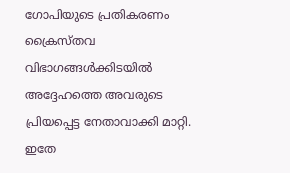ഗോപിയുടെ പ്രതികരണം ക്രൈസ്തവ വിഭാഗങ്ങൾക്കിടയിൽ അദ്ദേഹത്തെ അവരുടെ പ്രിയപ്പെട്ട നേതാവാക്കി മാറ്റി. ഇതേ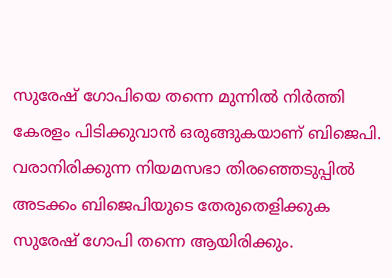സുരേഷ് ഗോപിയെ തന്നെ മുന്നിൽ നിർത്തി കേരളം പിടിക്കുവാൻ ഒരുങ്ങുകയാണ് ബിജെപി. വരാനിരിക്കുന്ന നിയമസഭാ തിരഞ്ഞെടുപ്പിൽ അടക്കം ബിജെപിയുടെ തേരുതെളിക്കുക സുരേഷ് ഗോപി തന്നെ ആയിരിക്കും.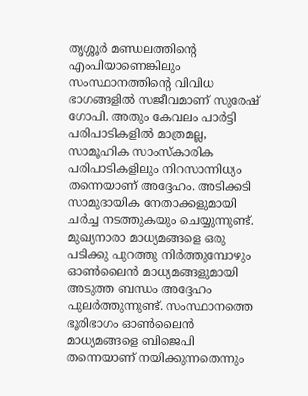തൃശ്ശൂർ മണ്ഡലത്തിന്റെ എംപിയാണെങ്കിലും സംസ്ഥാനത്തിന്റെ വിവിധ ഭാഗങ്ങളിൽ സജീവമാണ് സുരേഷ് ഗോപി. അതും കേവലം പാർട്ടി പരിപാടികളിൽ മാത്രമല്ല, സാമൂഹിക സാംസ്കാരിക പരിപാടികളിലും നിറസാന്നിധ്യം തന്നെയാണ് അദ്ദേഹം. അടിക്കടി സാമുദായിക നേതാക്കളുമായി ചർച്ച നടത്തുകയും ചെയ്യുന്നുണ്ട്. മുഖ്യനാരാ മാധ്യമങ്ങളെ ഒരു പടിക്കു പുറത്തു നിർത്തുമ്പോഴും ഓൺലൈൻ മാധ്യമങ്ങളുമായി അടുത്ത ബന്ധം അദ്ദേഹം പുലർത്തുന്നുണ്ട്. സംസ്ഥാനത്തെ ഭൂരിഭാഗം ഓൺലൈൻ മാധ്യമങ്ങളെ ബിജെപി തന്നെയാണ് നയിക്കുന്നതെന്നും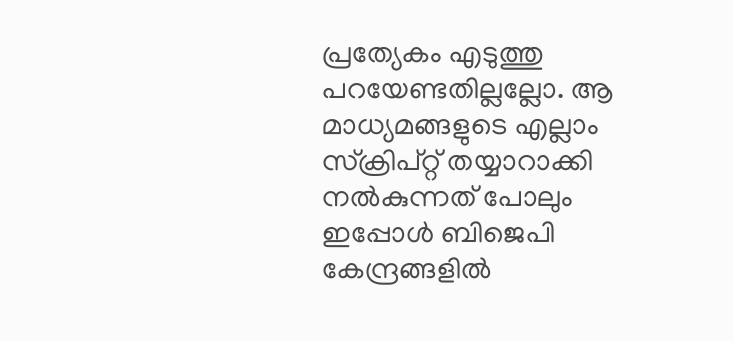പ്രത്യേകം എടുത്തു പറയേണ്ടതില്ലല്ലോ. ആ മാധ്യമങ്ങളുടെ എല്ലാം സ്ക്രിപ്റ്റ് തയ്യാറാക്കി നൽകുന്നത് പോലും ഇപ്പോൾ ബിജെപി കേന്ദ്രങ്ങളിൽ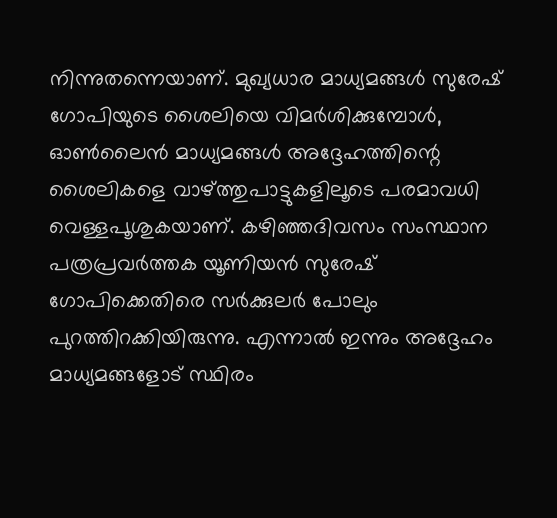നിന്നുതന്നെയാണ്. മുഖ്യധാര മാധ്യമങ്ങൾ സുരേഷ് ഗോപിയുടെ ശൈലിയെ വിമർശിക്കുമ്പോൾ, ഓൺലൈൻ മാധ്യമങ്ങൾ അദ്ദേഹത്തിന്റെ ശൈലികളെ വാഴ്ത്തുപാട്ടുകളിലൂടെ പരമാവധി വെള്ളപൂശുകയാണ്. കഴിഞ്ഞദിവസം സംസ്ഥാന പത്രപ്രവർത്തക യൂണിയൻ സുരേഷ് ഗോപിക്കെതിരെ സർക്കുലർ പോലും പുറത്തിറക്കിയിരുന്നു. എന്നാൽ ഇന്നും അദ്ദേഹം മാധ്യമങ്ങളോട് സ്ഥിരം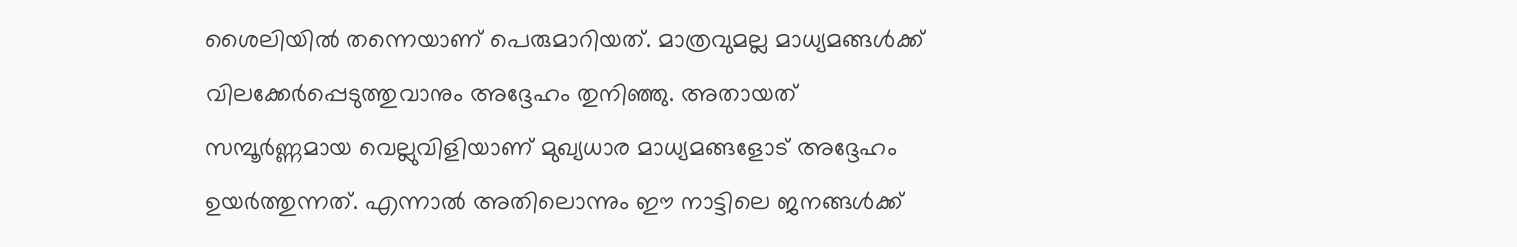ശൈലിയിൽ തന്നെയാണ് പെരുമാറിയത്. മാത്രവുമല്ല മാധ്യമങ്ങൾക്ക് വിലക്കേർപ്പെടുത്തുവാനും അദ്ദേഹം തുനിഞ്ഞു. അതായത് സമ്പൂർണ്ണമായ വെല്ലുവിളിയാണ് മുഖ്യധാര മാധ്യമങ്ങളോട് അദ്ദേഹം ഉയർത്തുന്നത്. എന്നാൽ അതിലൊന്നും ഈ നാട്ടിലെ ജനങ്ങൾക്ക്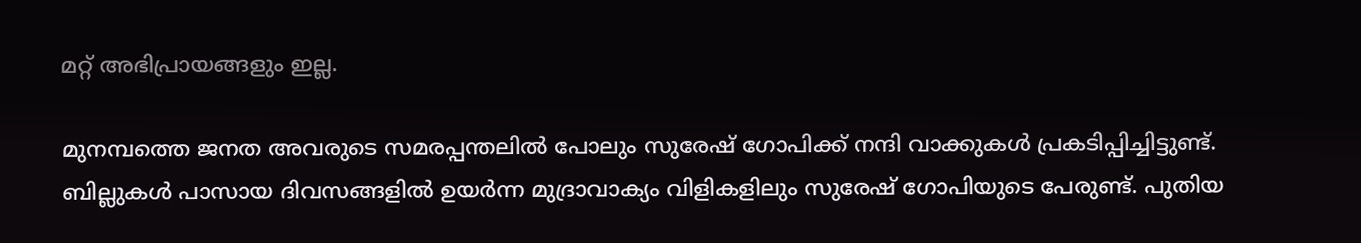മറ്റ് അഭിപ്രായങ്ങളും ഇല്ല.

മുനമ്പത്തെ ജനത അവരുടെ സമരപ്പന്തലിൽ പോലും സുരേഷ് ഗോപിക്ക് നന്ദി വാക്കുകൾ പ്രകടിപ്പിച്ചിട്ടുണ്ട്. ബില്ലുകൾ പാസായ ദിവസങ്ങളിൽ ഉയർന്ന മുദ്രാവാക്യം വിളികളിലും സുരേഷ് ഗോപിയുടെ പേരുണ്ട്. പുതിയ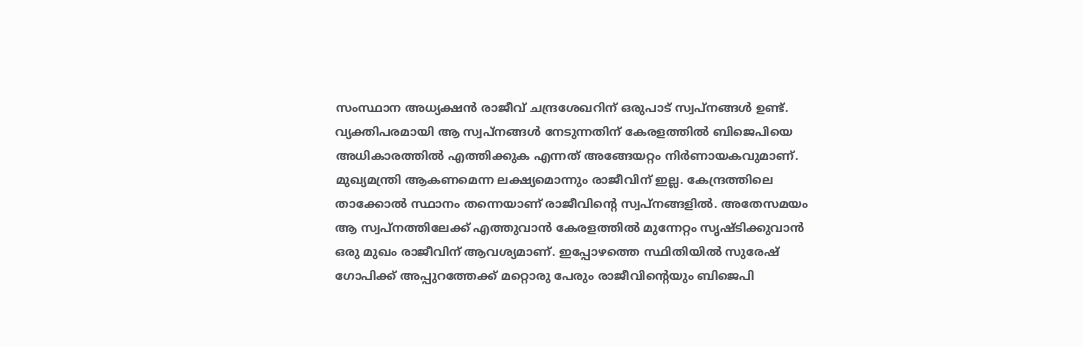സംസ്ഥാന അധ്യക്ഷൻ രാജീവ് ചന്ദ്രശേഖറിന് ഒരുപാട് സ്വപ്നങ്ങൾ ഉണ്ട്. വ്യക്തിപരമായി ആ സ്വപ്നങ്ങൾ നേടുന്നതിന് കേരളത്തിൽ ബിജെപിയെ അധികാരത്തിൽ എത്തിക്കുക എന്നത് അങ്ങേയറ്റം നിർണായകവുമാണ്. മുഖ്യമന്ത്രി ആകണമെന്ന ലക്ഷ്യമൊന്നും രാജീവിന് ഇല്ല. കേന്ദ്രത്തിലെ താക്കോൽ സ്ഥാനം തന്നെയാണ് രാജീവിന്റെ സ്വപ്നങ്ങളിൽ. അതേസമയം ആ സ്വപ്നത്തിലേക്ക് എത്തുവാൻ കേരളത്തിൽ മുന്നേറ്റം സൃഷ്ടിക്കുവാൻ ഒരു മുഖം രാജീവിന് ആവശ്യമാണ്. ഇപ്പോഴത്തെ സ്ഥിതിയിൽ സുരേഷ് ഗോപിക്ക് അപ്പുറത്തേക്ക് മറ്റൊരു പേരും രാജീവിന്റെയും ബിജെപി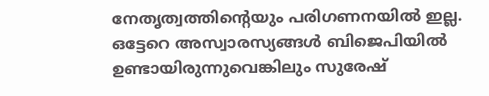നേതൃത്വത്തിന്റെയും പരിഗണനയിൽ ഇല്ല. ഒട്ടേറെ അസ്വാരസ്യങ്ങൾ ബിജെപിയിൽ ഉണ്ടായിരുന്നുവെങ്കിലും സുരേഷ്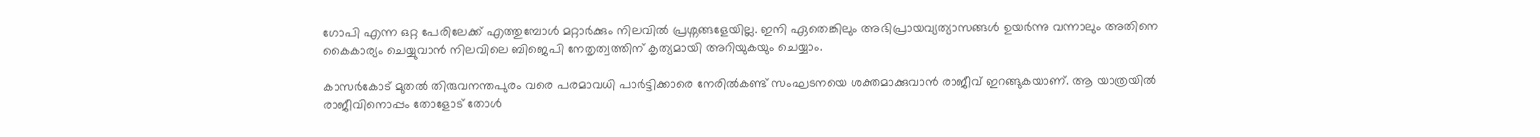ഗോപി എന്ന ഒറ്റ പേരിലേക്ക് എത്തുമ്പോൾ മറ്റാർക്കും നിലവിൽ പ്രശ്നങ്ങളേയില്ല. ഇനി ഏതെങ്കിലും അഭിപ്രായവ്യത്യാസങ്ങൾ ഉയർന്നു വന്നാലും അതിനെ കൈകാര്യം ചെയ്യുവാൻ നിലവിലെ ബിജെപി നേതൃത്വത്തിന് കൃത്യമായി അറിയുകയും ചെയ്യാം.

കാസർകോട് മുതൽ തിരുവനന്തപുരം വരെ പരമാവധി പാർട്ടിക്കാരെ നേരിൽകണ്ട് സംഘടനയെ ശക്തമാക്കുവാൻ രാജീവ് ഇറങ്ങുകയാണ്. ആ യാത്രയിൽ രാജീവിനൊപ്പം തോളോട് തോൾ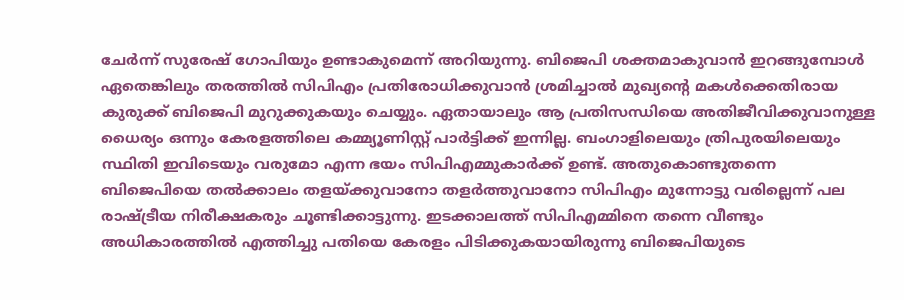ചേർന്ന് സുരേഷ് ഗോപിയും ഉണ്ടാകുമെന്ന് അറിയുന്നു. ബിജെപി ശക്തമാകുവാൻ ഇറങ്ങുമ്പോൾ ഏതെങ്കിലും തരത്തിൽ സിപിഎം പ്രതിരോധിക്കുവാൻ ശ്രമിച്ചാൽ മുഖ്യന്റെ മകൾക്കെതിരായ കുരുക്ക് ബിജെപി മുറുക്കുകയും ചെയ്യും. ഏതായാലും ആ പ്രതിസന്ധിയെ അതിജീവിക്കുവാനുള്ള ധൈര്യം ഒന്നും കേരളത്തിലെ കമ്മ്യൂണിസ്റ്റ് പാർട്ടിക്ക് ഇന്നില്ല. ബംഗാളിലെയും ത്രിപുരയിലെയും സ്ഥിതി ഇവിടെയും വരുമോ എന്ന ഭയം സിപിഎമ്മുകാർക്ക് ഉണ്ട്. അതുകൊണ്ടുതന്നെ ബിജെപിയെ തൽക്കാലം തളയ്ക്കുവാനോ തളർത്തുവാനോ സിപിഎം മുന്നോട്ടു വരില്ലെന്ന് പല രാഷ്ട്രീയ നിരീക്ഷകരും ചൂണ്ടിക്കാട്ടുന്നു. ഇടക്കാലത്ത് സിപിഎമ്മിനെ തന്നെ വീണ്ടും അധികാരത്തിൽ എത്തിച്ചു പതിയെ കേരളം പിടിക്കുകയായിരുന്നു ബിജെപിയുടെ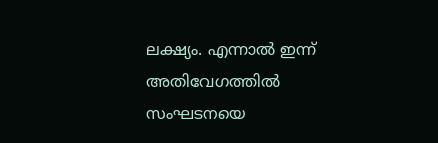ലക്ഷ്യം. എന്നാൽ ഇന്ന് അതിവേഗത്തിൽ സംഘടനയെ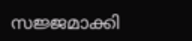സജ്ജമാക്കി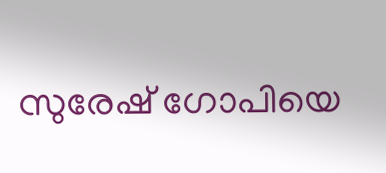സുരേഷ് ഗോപിയെ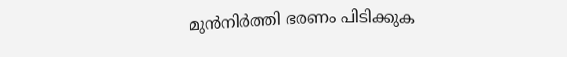മുൻനിർത്തി ഭരണം പിടിക്കുക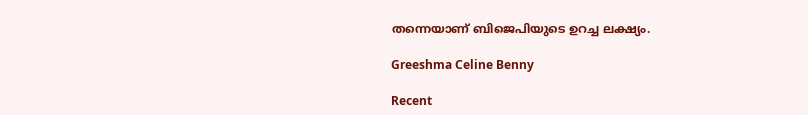തന്നെയാണ് ബിജെപിയുടെ ഉറച്ച ലക്ഷ്യം.

Greeshma Celine Benny

Recent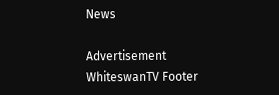News

Advertisement
WhiteswanTV Footer